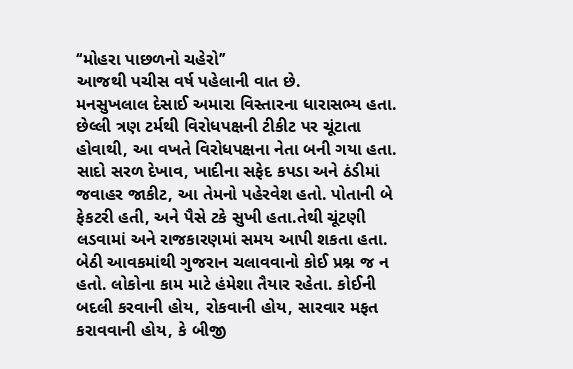‘‘મોહરા પાછળનો ચહેરો’’
આજથી પચીસ વર્ષ પહેલાની વાત છે.
મનસુખલાલ દેસાઈ અમારા વિસ્તારના ધારાસભ્ય હતા. છેલ્લી ત્રણ ટર્મથી વિરોધપક્ષની ટીકીટ પર ચૂંટાતા હોવાથી, આ વખતે વિરોધપક્ષના નેતા બની ગયા હતા.
સાદો સરળ દેખાવ, ખાદીના સફેદ કપડા અને ઠંડીમાં જવાહર જાકીટ, આ તેમનો પહેરવેશ હતો. પોતાની બે ફેકટરી હતી, અને પૈસે ટકે સુખી હતા.તેથી ચૂંટણી લડવામાં અને રાજકારણમાં સમય આપી શકતા હતા. બેઠી આવકમાંથી ગુજરાન ચલાવવાનો કોઈ પ્રશ્ન જ ન હતો. લોકોના કામ માટે હંમેશા તૈયાર રહેતા. કોઈની બદલી કરવાની હોય, રોકવાની હોય, સારવાર મફત કરાવવાની હોય, કે બીજી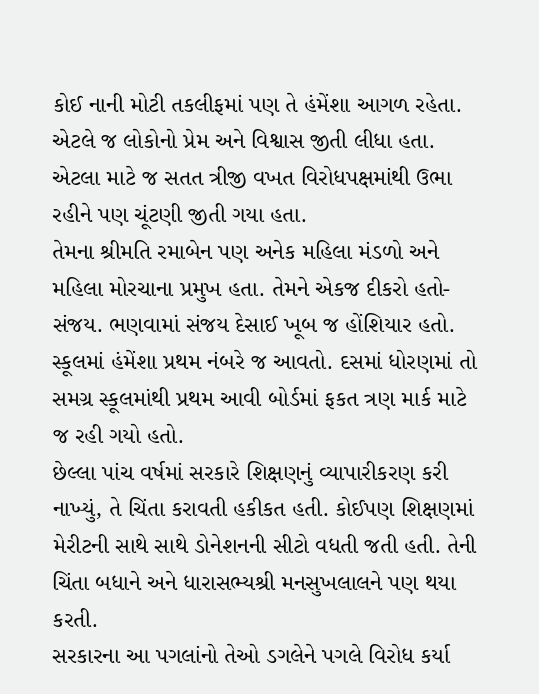કોઈ નાની મોટી તકલીફમાં પણ તે હંમેંશા આગળ રહેતા. એટલે જ લોકોનો પ્રેમ અને વિશ્વાસ જીતી લીધા હતા. એટલા માટે જ સતત ત્રીજી વખત વિરોધપક્ષમાંથી ઉભા રહીને પણ ચૂંટણી જીતી ગયા હતા.
તેમના શ્રીમતિ રમાબેન પણ અનેક મહિલા મંડળો અને મહિલા મોરચાના પ્રમુખ હતા. તેમને એકજ દીકરો હતો-સંજય. ભણવામાં સંજય દેસાઈ ખૂબ જ હોંશિયાર હતો. સ્કૂલમાં હંમેંશા પ્રથમ નંબરે જ આવતો. દસમાં ધોરણમાં તો સમગ્ર સ્કૂલમાંથી પ્રથમ આવી બોર્ડમાં ફકત ત્રણ માર્ક માટે જ રહી ગયો હતો.
છેલ્લા પાંચ વર્ષમાં સરકારે શિક્ષણનું વ્યાપારીકરણ કરી નાખ્યું, તે ચિંતા કરાવતી હકીકત હતી. કોઈપણ શિક્ષણમાં મેરીટની સાથે સાથે ડોનેશનની સીટો વધતી જતી હતી. તેની ચિંતા બધાને અને ધારાસભ્યશ્રી મનસુખલાલને પણ થયા કરતી.
સરકારના આ પગલાંનો તેઓ ડગલેને પગલે વિરોધ કર્યા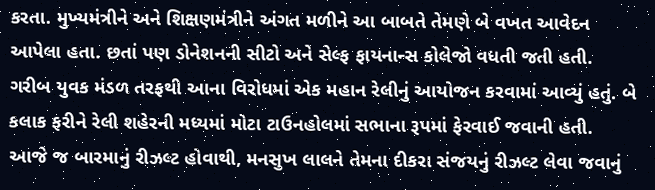કરતા. મુખ્યમંત્રીને અને શિક્ષણમંત્રીને અંગત મળીને આ બાબતે તેમણે બે વખત આવેદન આપેલા હતા. છતાં પણ ડોનેશનની સીટો અને સેલ્ફ ફાયનાન્સ કોલેજો વધતી જતી હતી.
ગરીબ યુવક મંડળ તરફથી આના વિરોધમાં એક મહાન રેલીનું આયોજન કરવામાં આવ્યું હતું. બે કલાક ફરીને રેલી શહેરની મધ્યમાં મોટા ટાઉનહોલમાં સભાના રૂપમાં ફેરવાઈ જવાની હતી.
આજે જ બારમાનું રીઝલ્ટ હોવાથી, મનસુખ લાલને તેમના દીકરા સંજયનું રીઝલ્ટ લેવા જવાનું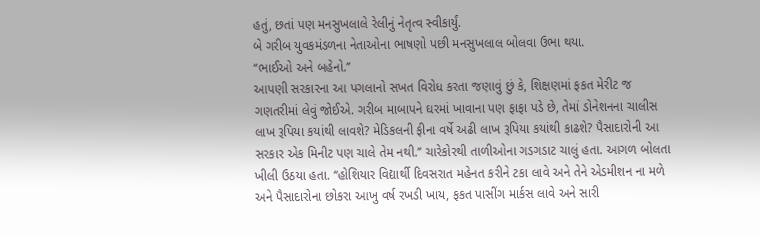હતું, છતાં પણ મનસુખલાલે રેલીનું નેતૃત્વ સ્વીકાર્યું.
બે ગરીબ યુવકમંડળના નેતાઓના ભાષણો પછી મનસુખલાલ બોલવા ઉભા થયા.
‘‘ભાઈઓ અને બહેનો.’’
આપણી સરકારના આ પગલાનો સખત વિરોધ કરતા જણાવું છું કે, શિક્ષણમાં ફકત મેરીટ જ ગણતરીમાં લેવું જોઈએ. ગરીબ માબાપને ઘરમાં ખાવાના પણ ફાફા પડે છે, તેમાં ડોનેશનના ચાલીસ લાખ રૂપિયા કયાંથી લાવશે? મેડિકલની ફીના વર્ષે અઢી લાખ રૂપિયા કયાંથી કાઢશે? પૈસાદારોની આ સરકાર એક મિનીટ પણ ચાલે તેમ નથી.’’ ચારેકોરથી તાળીઓના ગડગડાટ ચાલું હતા. આગળ બોલતા ખીલી ઉઠયા હતા. ‘‘હોશિયાર વિદ્યાર્થી દિવસરાત મહેનત કરીને ટકા લાવે અને તેને એડમીશન ના મળે અને પૈસાદારોના છોકરા આખુ વર્ષ રખડી ખાય, ફકત પાસીંગ માર્કસ લાવે અને સારી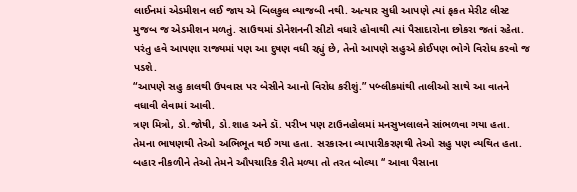લાઈનમાં એડમીશન લઈ જાય એ બિલકુલ વ્યાજબી નથી. અત્યાર સુધી આપણે ત્યાં ફકત મેરીટ લીસ્ટ મુજબ જ એડમીશન મળતું. સાઉથમાં ડોનેશનની સીટો વધારે હોવાથી ત્યાં પૈસાદારોના છોકરા જતાં રહેતા. પરંતુ હવે આપણા રાજ્યમાં પણ આ દુષણ વધી રહ્યું છે, તેનો આપણે સહુએ કોઈપણ ભોગે વિરોધ કરવો જ પડશે.
“આપણે સહુ કાલથી ઉપવાસ પર બેસીને આનો વિરોધ કરીશું.” પબ્લીકમાંથી તાલીઓ સાથે આ વાતને વધાવી લેવામાં આવી.
ત્રણ મિત્રો, ડો.જોષી, ડો.શાહ અને ડૉ. પરીખ પણ ટાઉનહોલમાં મનસુખલાલને સાંભળવા ગયા હતા. તેમના ભાષણથી તેઓ અભિભૂત થઈ ગયા હતા. સરકારના વ્યાપારીકરણથી તેઓ સહુ પણ વ્યથિત હતા.
બહાર નીકળીને તેઓ તેમને ઔપચારિક રીતે મળ્યા તો તરત બોલ્યા ‘‘ આવા પૈસાના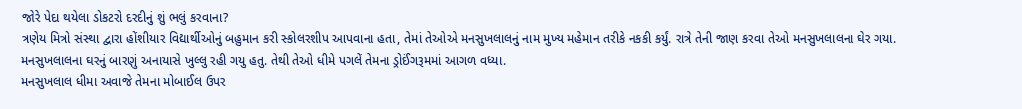જોરે પેદા થયેલા ડોકટરો દરદીનું શું ભલું કરવાના?
ત્રણેય મિત્રો સંસ્થા દ્વારા હોંશીયાર વિદ્યાર્થીઓનું બહુમાન કરી સ્કોલરશીપ આપવાના હતા, તેમાં તેઓએ મનસુખલાલનું નામ મુખ્ય મહેમાન તરીકે નકકી કર્યું. રાત્રે તેની જાણ કરવા તેઓ મનસુખલાલના ઘેર ગયા.
મનસુખલાલના ઘરનું બારણું અનાયાસે ખુલ્લુ રહી ગયુ હતુ. તેથી તેઓ ધીમે પગલેં તેમના ડ્રોઈંગરૂમમાં આગળ વધ્યા.
મનસુખલાલ ધીમા અવાજે તેમના મોબાઈલ ઉપર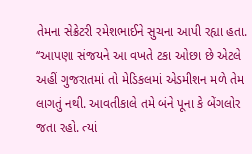તેમના સેક્રેટરી રમેશભાઈને સુચના આપી રહ્યા હતા.
‘‘આપણા સંજયને આ વખતે ટકા ઓછા છે એટલે અહીં ગુજરાતમાં તો મેડિકલમાં એડમીશન મળે તેમ લાગતું નથી. આવતીકાલે તમે બંને પૂના કે બેંગલોર જતા રહો. ત્યાં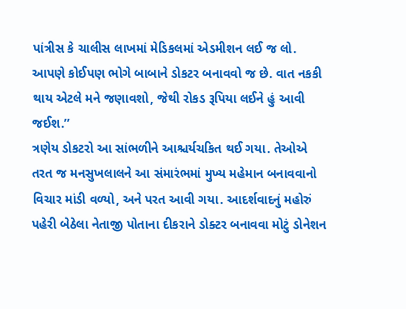પાંત્રીસ કે ચાલીસ લાખમાં મેડિકલમાં એડમીશન લઈ જ લો. આપણે કોઈપણ ભોગે બાબાને ડોકટર બનાવવો જ છે. વાત નકકી થાય એટલે મને જણાવશો, જેથી રોકડ રૂપિયા લઈને હું આવી જઈશ.’’
ત્રણેય ડોકટરો આ સાંભળીને આશ્ચર્યચકિત થઈ ગયા. તેઓએ તરત જ મનસુખલાલને આ સંમારંભમાં મુખ્ય મહેમાન બનાવવાનો વિચાર માંડી વળ્યો, અને પરત આવી ગયા. આદર્શવાદનું મહોરું પહેરી બેઠેલા નેતાજી પોતાના દીકરાને ડોક્ટર બનાવવા મોટું ડોનેશન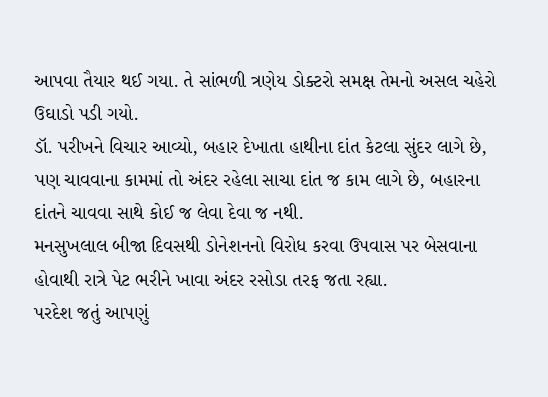આપવા તૈયાર થઈ ગયા. તે સાંભળી ત્રણેય ડોક્ટરો સમક્ષ તેમનો અસલ ચહેરો ઉઘાડો પડી ગયો.
ડૉ. પરીખને વિચાર આવ્યો, બહાર દેખાતા હાથીના દાંત કેટલા સુંદર લાગે છે, પણ ચાવવાના કામમાં તો અંદર રહેલા સાચા દાંત જ કામ લાગે છે, બહારના દાંતને ચાવવા સાથે કોઈ જ લેવા દેવા જ નથી.
મનસુખલાલ બીજા દિવસથી ડોનેશનનો વિરોધ કરવા ઉપવાસ પર બેસવાના હોવાથી રાત્રે પેટ ભરીને ખાવા અંદર રસોડા તરફ જતા રહ્યા.
પરદેશ જતું આપણું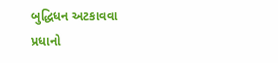બુદ્ધિધન અટકાવવા
પ્રધાનો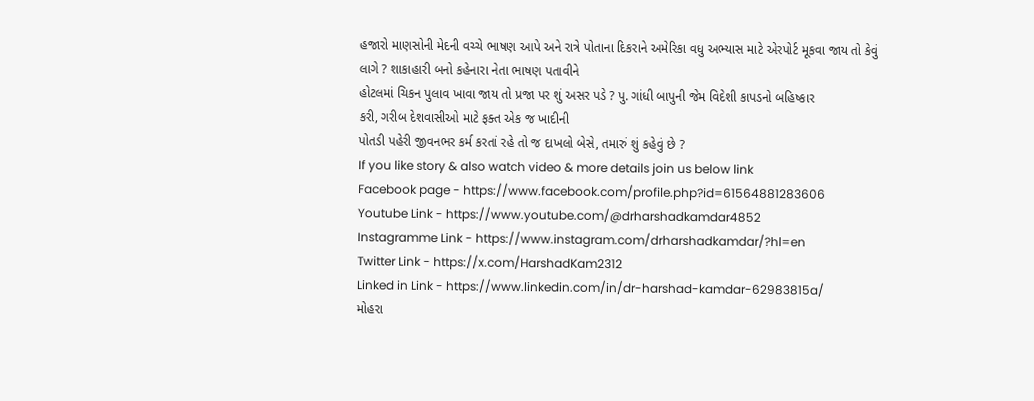હજારો માણસોની મેદની વચ્ચે ભાષણ આપે અને રાત્રે પોતાના દિકરાને અમેરિકા વધુ અભ્યાસ માટે એરપોર્ટ મૂકવા જાય તો કેવું
લાગે ? શાકાહારી બનો કહેનારા નેતા ભાષણ પતાવીને
હોટલમાં ચિકન પુલાવ ખાવા જાય તો પ્રજા પર શું અસર પડે ? પુ. ગાંધી બાપુની જેમ વિદેશી કાપડનો બહિષ્કાર
કરી, ગરીબ દેશવાસીઓ માટે ફક્ત એક જ ખાદીની
પોતડી પહેરી જીવનભર કર્મ કરતાં રહે તો જ દાખલો બેસે, તમારું શું કહેવું છે ?
If you like story & also watch video & more details join us below link
Facebook page - https://www.facebook.com/profile.php?id=61564881283606
Youtube Link - https://www.youtube.com/@drharshadkamdar4852
Instagramme Link - https://www.instagram.com/drharshadkamdar/?hl=en
Twitter Link - https://x.com/HarshadKam2312
Linked in Link - https://www.linkedin.com/in/dr-harshad-kamdar-62983815a/
મોહરા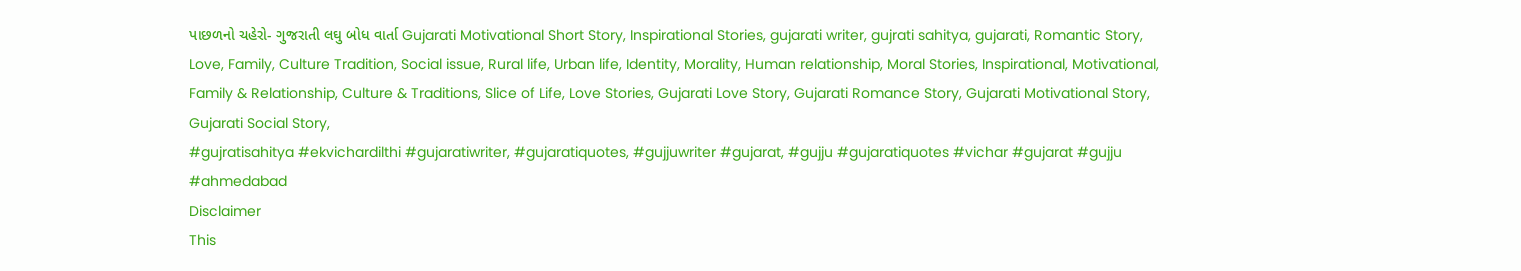પાછળનો ચહેરો- ગુજરાતી લઘુ બોધ વાર્તા Gujarati Motivational Short Story, Inspirational Stories, gujarati writer, gujrati sahitya, gujarati, Romantic Story, Love, Family, Culture Tradition, Social issue, Rural life, Urban life, Identity, Morality, Human relationship, Moral Stories, Inspirational, Motivational, Family & Relationship, Culture & Traditions, Slice of Life, Love Stories, Gujarati Love Story, Gujarati Romance Story, Gujarati Motivational Story, Gujarati Social Story,
#gujratisahitya #ekvichardilthi #gujaratiwriter, #gujaratiquotes, #gujjuwriter #gujarat, #gujju #gujaratiquotes #vichar #gujarat #gujju #ahmedabad
Disclaimer
This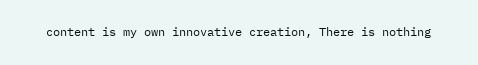content is my own innovative creation, There is nothing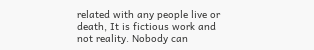related with any people live or death, It is fictious work and not reality. Nobody can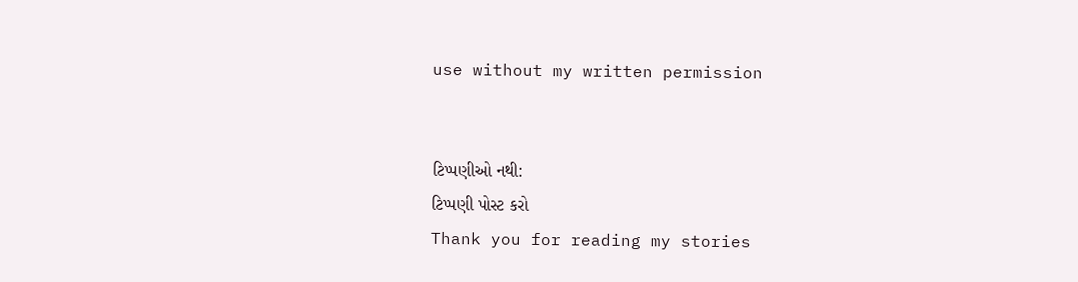use without my written permission


ટિપ્પણીઓ નથી:
ટિપ્પણી પોસ્ટ કરો
Thank you for reading my stories